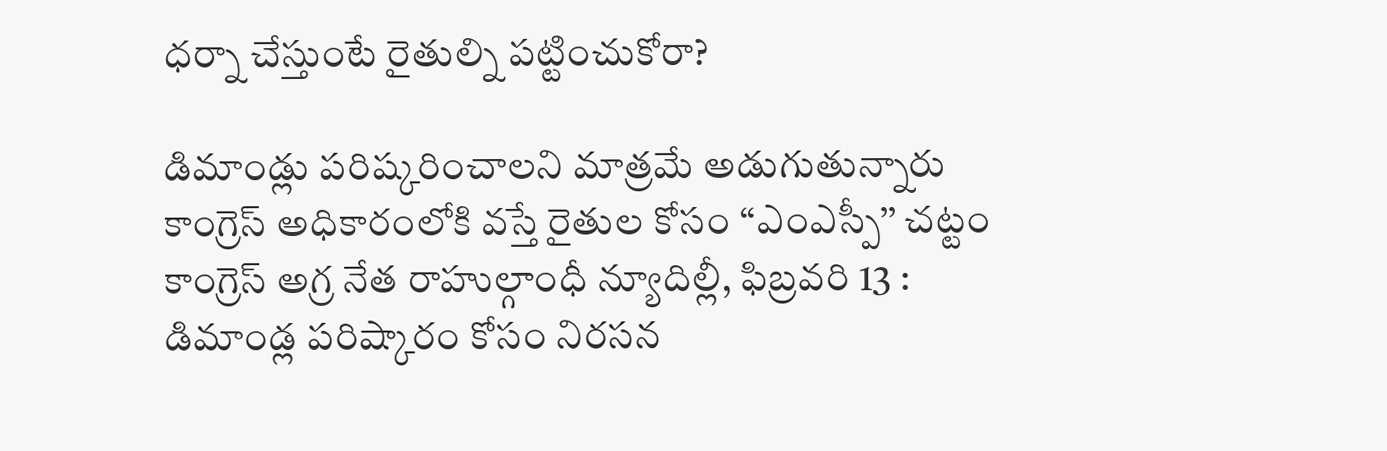ధర్నా చేస్తుంటే రైతుల్ని పట్టించుకోరా?

డిమాండ్లు పరిష్కరించాలని మాత్రమే అడుగుతున్నారు కాంగ్రెస్ అధికారంలోకి వస్తే రైతుల కోసం ‘‘ఎంఎస్పీ’’ చట్టం కాంగ్రెస్ అగ్ర నేత రాహుల్గాంధీ న్యూదిల్లీ, ఫిబ్రవరి 13 : డిమాండ్ల పరిష్కారం కోసం నిరసన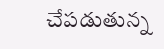చేపడుతున్న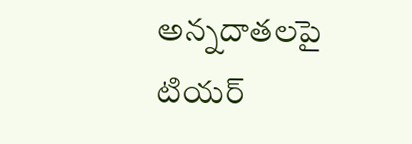అన్నదాతలపై టియర్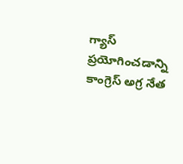గ్యాస్ ప్రయోగించడాన్ని కాంగ్రెస్ అగ్ర నేత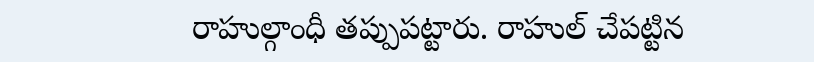రాహుల్గాంధీ తప్పుపట్టారు. రాహుల్ చేపట్టిన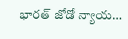భారత్ జోడో న్యాయ…